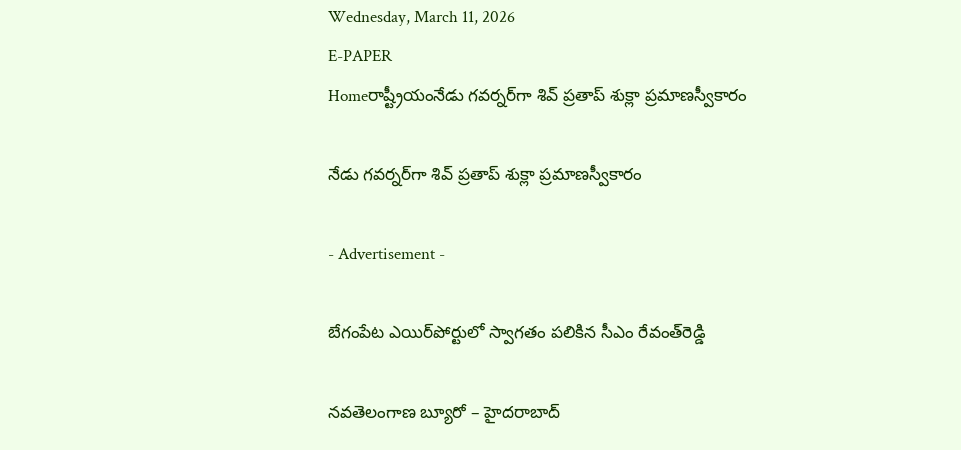Wednesday, March 11, 2026
E-PAPER
Homeరాష్ట్రీయంనేడు గవర్నర్‌గా శివ్‌ ప్రతాప్‌ శుక్లా ప్రమాణస్వీకారం

నేడు గవర్నర్‌గా శివ్‌ ప్రతాప్‌ శుక్లా ప్రమాణస్వీకారం

- Advertisement -

బేగంపేట ఎయిర్‌పోర్టులో స్వాగతం పలికిన సీఎం రేవంత్‌రెడ్డి

నవతెలంగాణ బ్యూరో – హైదరాబాద్‌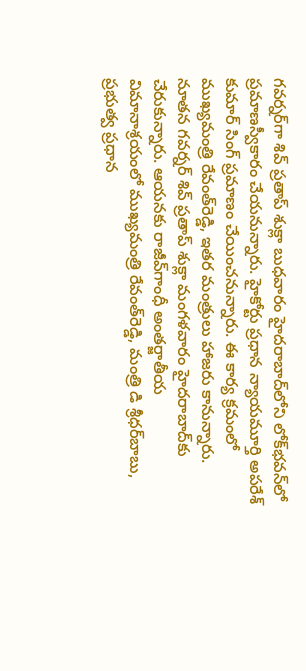గవర్నర్‌గా శివ్‌ ప్రతాప్‌ శుక్లా బుధవారం హైదరాబాద్‌లోని లోక్‌భవన్‌లో ప్రమాణస్వీకారం చేయనున్నారు. హైకోర్టు ప్రధాన న్యాయమూర్తి అపరేశ్‌ కుమార్‌ సింగ్‌ ప్రమాణం చేయించనున్నారు. ఈ కార్య క్రమంలో ముఖ్యమంత్రి రేవంత్‌రెడ్డి, ఇతర మంత్రులు హాజరు కానున్నారు. నూతన గవర్నర్‌ శివ్‌ ప్రతాప్‌ శుక్లా మంగళవారం హైదరాబాద్‌కు చేరుకున్నారు. ఆయనకు రాజీవ్‌గాంధీ అంతర్జాతీయ విమానాశ్రయంలో ముఖ్యమంత్రి రేవంత్‌రెడ్డి, మంత్రి డి శ్రీధర్‌బాబు, ప్రభుత్వ ప్రధాన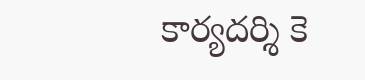కార్యదర్శి కె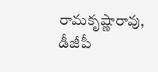రామకృష్ణారావు, డీజీపీ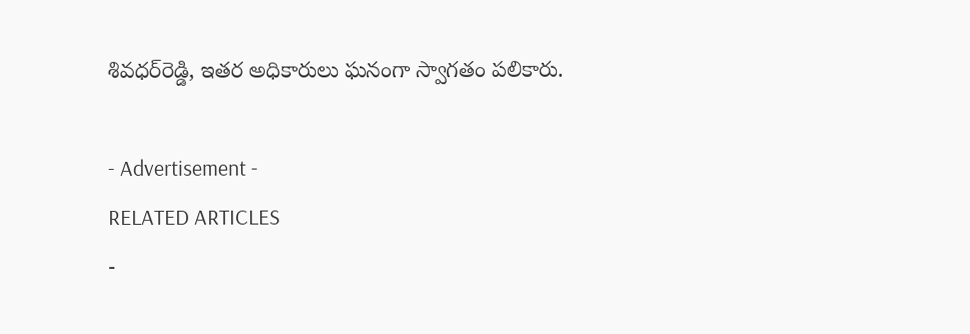శివధర్‌రెడ్డి, ఇతర అధికారులు ఘనంగా స్వాగతం పలికారు.

- Advertisement -
RELATED ARTICLES
-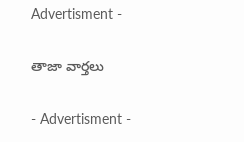Advertisment -

తాజా వార్తలు

- Advertisment -